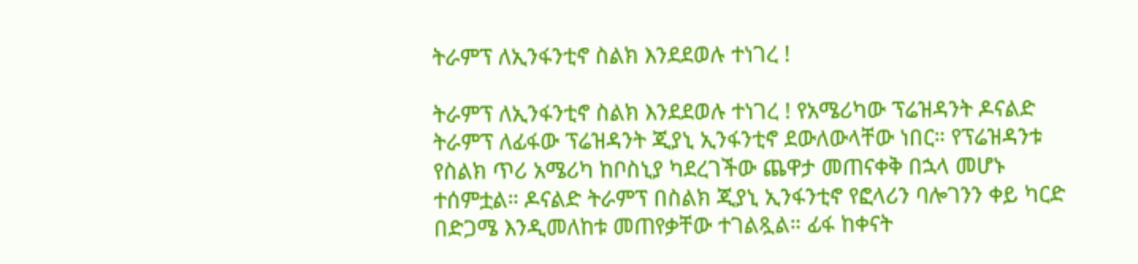ትራምፕ ለኢንፋንቲኖ ስልክ እንደደወሉ ተነገረ !

ትራምፕ ለኢንፋንቲኖ ስልክ እንደደወሉ ተነገረ ! የአሜሪካው ፕሬዝዳንት ዶናልድ ትራምፕ ለፊፋው ፕሬዝዳንት ጂያኒ ኢንፋንቲኖ ደውለውላቸው ነበር። የፕሬዝዳንቱ የስልክ ጥሪ አሜሪካ ከቦስኒያ ካደረገችው ጨዋታ መጠናቀቅ በኋላ መሆኑ ተሰምቷል። ዶናልድ ትራምፕ በስልክ ጂያኒ ኢንፋንቲኖ የፎላሪን ባሎገንን ቀይ ካርድ በድጋሜ እንዲመለከቱ መጠየቃቸው ተገልጿል። ፊፋ ከቀናት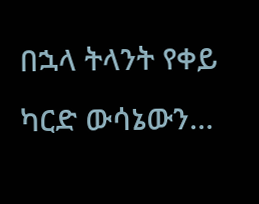በኋላ ትላንት የቀይ ካርድ ውሳኔውን…